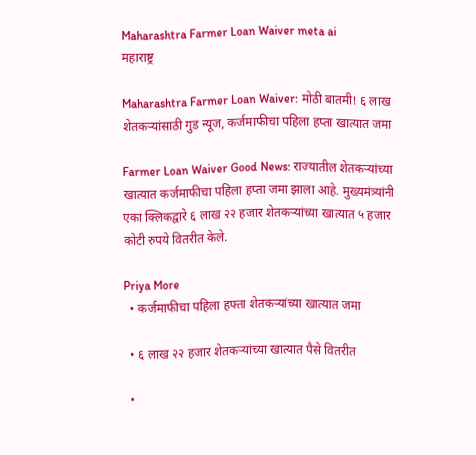Maharashtra Farmer Loan Waiver meta ai
महाराष्ट्र

Maharashtra Farmer Loan Waiver: मोठी बातमी! ६ लाख शेतकऱ्यांसाठी गुड न्यूज, कर्जमाफीचा पहिला हप्ता खात्यात जमा

Farmer Loan Waiver Good News: राज्यातील शेतकऱ्यांच्या खात्यात कर्जमाफीचा पहिला हप्ता जमा झाला आहे. मुख्यमंत्र्यांनी एका क्लिकद्वारे ६ लाख २२ हजार शेतकऱ्यांच्या खात्यात ५ हजार कोटी रुपये वितरीत केले.

Priya More
  • कर्जमाफीचा पहिला हफ्ता शेतकऱ्यांच्या खात्यात जमा

  • ६ लाख २२ हजार शेतकऱ्यांच्या खात्यात पैसे वितरीत

  •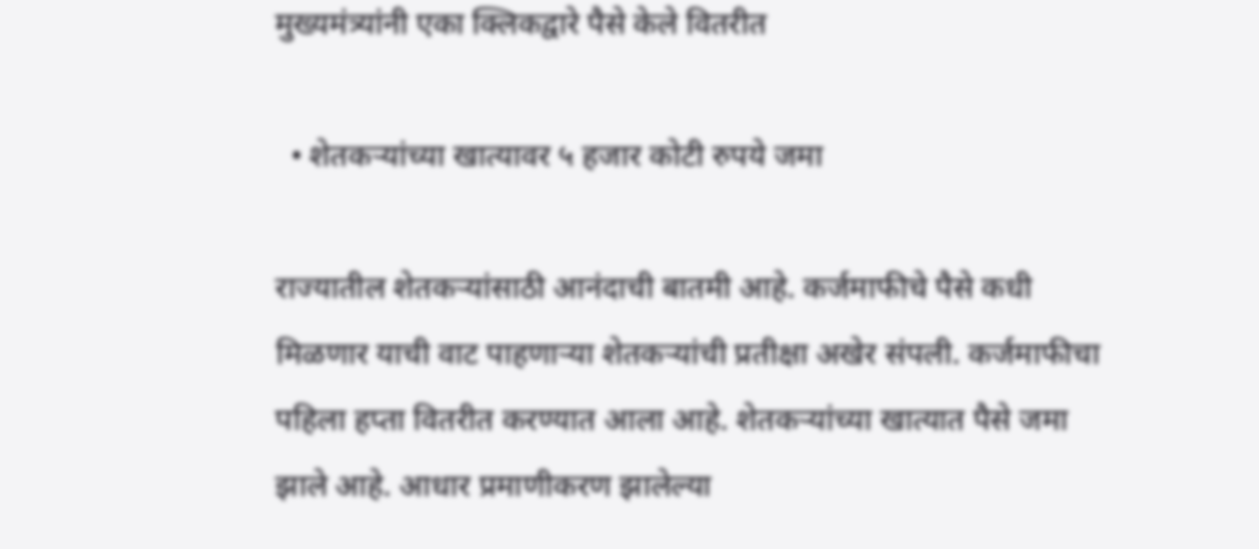मुख्यमंत्र्यांनी एका क्लिकद्वारे पैसे केले वितरीत

  • शेतकऱ्यांच्या खात्यावर ५ हजार कोटी रुपये जमा

राज्यातील शेतकऱ्यांसाठी आनंदाची बातमी आहे. कर्जमाफीचे पैसे कधी मिळणार याची वाट पाहणाऱ्या शेतकऱ्यांची प्रतीक्षा अखेर संपली. कर्जमाफीचा पहिला हप्ता वितरीत करण्यात आला आहे. शेतकऱ्यांच्या खात्यात पैसे जमा झाले आहे. आधार प्रमाणीकरण झालेल्या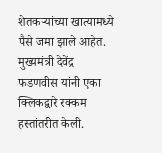शेतकऱ्यांच्या खात्यामध्ये पैसे जमा झाले आहेत. मुख्यमंत्री देवेंद्र फडणवीस यांनी एका क्लिकद्वारे रक्कम हस्तांतरीत केली.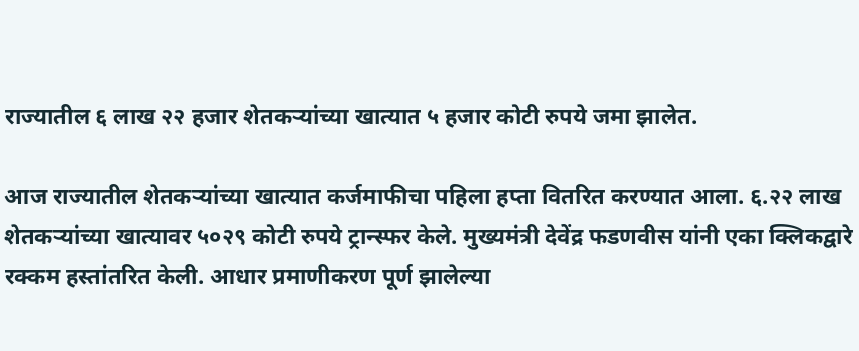राज्यातील ६ लाख २२ हजार शेतकऱ्यांच्या खात्यात ५ हजार कोटी रुपये जमा झालेत.

आज राज्यातील शेतकऱ्यांच्या खात्यात कर्जमाफीचा पहिला हप्ता वितरित करण्यात आला. ६.२२ लाख शेतकऱ्यांच्या खात्यावर ५०२९ कोटी रुपये ट्रान्स्फर केले. मुख्यमंत्री देवेंद्र फडणवीस यांनी एका क्लिकद्वारे रक्कम हस्तांतरित केली. आधार प्रमाणीकरण पूर्ण झालेल्या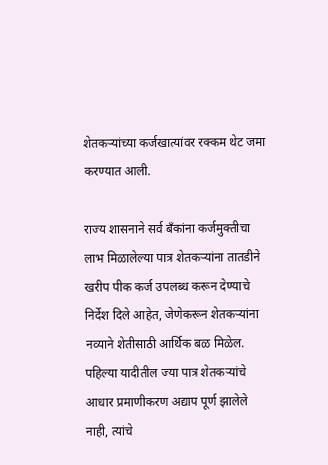शेतकऱ्यांच्या कर्जखात्यांवर रक्कम थेट जमा करण्यात आली.

राज्य शासनाने सर्व बँकांना कर्जमुक्तीचा लाभ मिळालेल्या पात्र शेतकऱ्यांना तातडीने खरीप पीक कर्ज उपलब्ध करून देण्याचे निर्देश दिले आहेत, जेणेकरून शेतकऱ्यांना नव्याने शेतीसाठी आर्थिक बळ मिळेल. पहिल्या यादीतील ज्या पात्र शेतकऱ्यांचे आधार प्रमाणीकरण अद्याप पूर्ण झालेले नाही, त्यांचे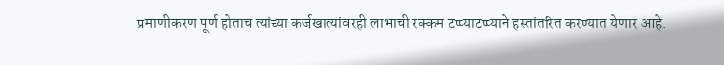प्रमाणीकरण पूर्ण होताच त्यांच्या कर्जखात्यांवरही लाभाची रक्कम टप्प्याटप्प्याने हस्तांतरित करण्यात येणार आहे.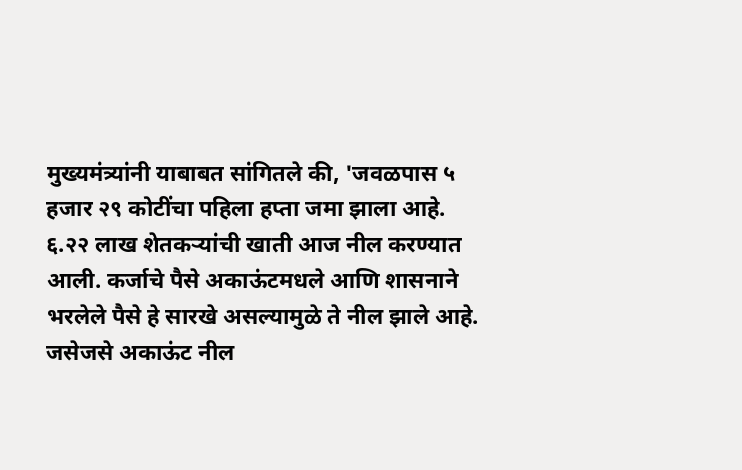मुख्यमंत्र्यांनी याबाबत सांगितले की, 'जवळपास ५ हजार २९ कोटींचा पहिला हप्ता जमा झाला आहे. ६.२२ लाख शेतकऱ्यांची खाती आज नील करण्यात आली. कर्जाचे पैसे अकाऊंटमधले आणि शासनाने भरलेले पैसे हे सारखे असल्यामुळे ते नील झाले आहे. जसेजसे अकाऊंट नील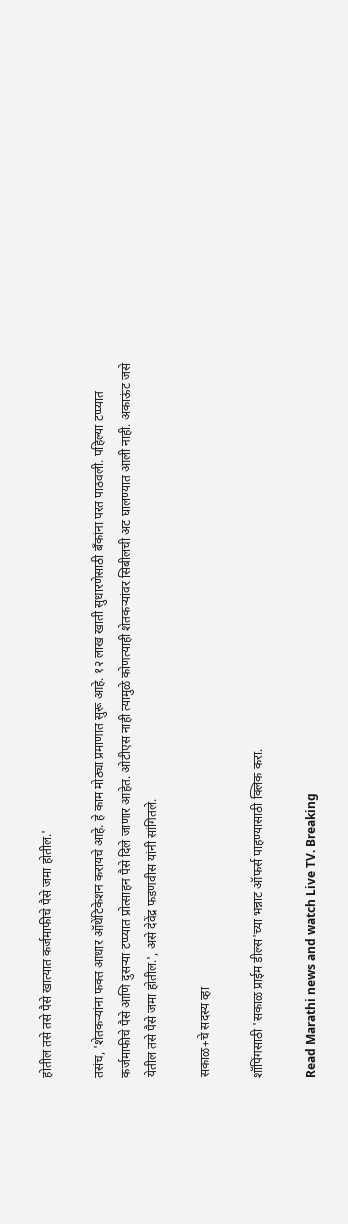होतील तसे तसे पैसे खात्यात कर्जमाफीचे पैसे जमा होतील.'

तसंच, 'शेतकऱ्यांना फक्त आधार ऑथेंटिकेशन करायचे आहे. हे काम मोठ्या प्रमाणात सुरू आहे. १२ लाख खाती सुधारणेसाठी बँकांना परत पाठवली. पहिल्या टप्प्यात कर्जमाफीचे पैसे आणि दुसऱ्या टप्प्यात प्रोत्साहन पैसे दिले जाणार आहेत. ओटीएस नाही त्यामुळे कोणत्याही शेतकऱ्यांवर सिबीलची अट घालण्यात आली नाही. अकाऊंट जसे येतील तसे पैसे जमा होतील.', असे देवेंद्र फडणवीस यांनी सांगितले.

सकाळ+चे सदस्य व्हा

शॉपिंगसाठी 'सकाळ प्राईम डील्स'च्या भन्नाट ऑफर्स पाहण्यासाठी क्लिक करा.

Read Marathi news and watch Live TV. Breaking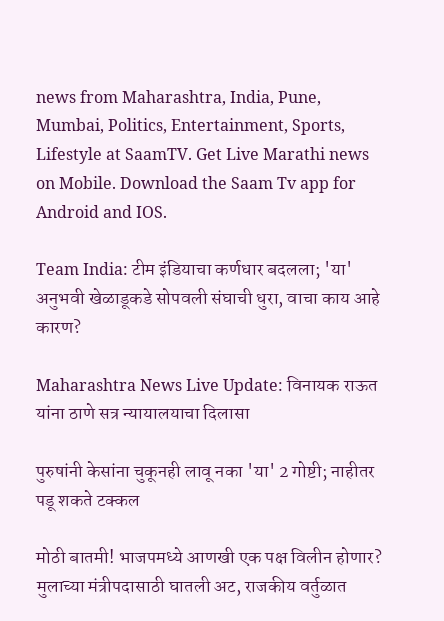news from Maharashtra, India, Pune, Mumbai, Politics, Entertainment, Sports, Lifestyle at SaamTV. Get Live Marathi news on Mobile. Download the Saam Tv app for Android and IOS.

Team India: टीम इंडियाचा कर्णधार बदलला; 'या' अनुभवी खेळाडूकडे सोपवली संघाची धुरा, वाचा काय आहे कारण?

Maharashtra News Live Update: विनायक राऊत यांना ठाणे सत्र न्यायालयाचा दिलासा

पुरुषांनी केसांना चुकूनही लावू नका 'या' 2 गोष्टी; नाहीतर पडू शकते टक्कल

मोठी बातमी! भाजपमध्ये आणखी एक पक्ष विलीन होणार? मुलाच्या मंत्रीपदासाठी घातली अट, राजकीय वर्तुळात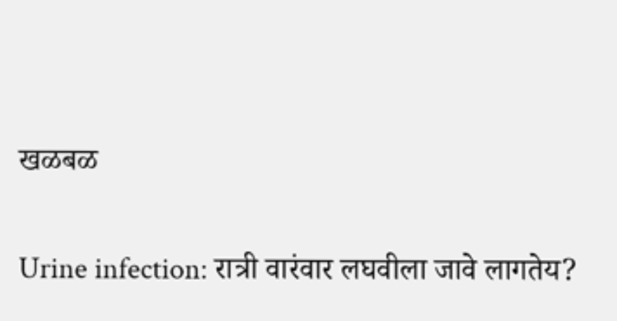खळबळ

Urine infection: रात्री वारंवार लघवीला जावे लागतेय?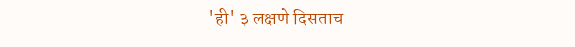'ही' ३ लक्षणे दिसताच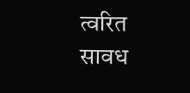त्वरित सावध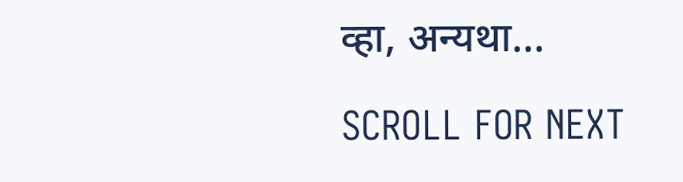व्हा, अन्यथा...

SCROLL FOR NEXT